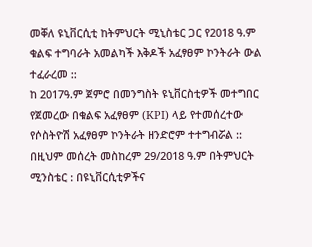መቐለ ዩኒቨርሲቲ ከትምህርት ሚኒስቴር ጋር የ2018 ዓ.ም ቁልፍ ተግባራት አመልካች እቅዶች አፈፃፀም ኮንትራት ውል ተፈራረመ ::
ከ 2017ዓ.ም ጀምሮ በመንግስት ዩኒቨርስቲዎች መተግበር የጀመረው በቁልፍ አፈፃፀም (KPI) ላይ የተመሰረተው የሶስትዮሽ አፈፃፀም ኮንትራት ዘንድሮም ተተግብሯል :: በዚህም መሰረት መስከረም 29/2018 ዓ.ም በትምህርት ሚንስቴር : በዩኒቨርሲቲዎችና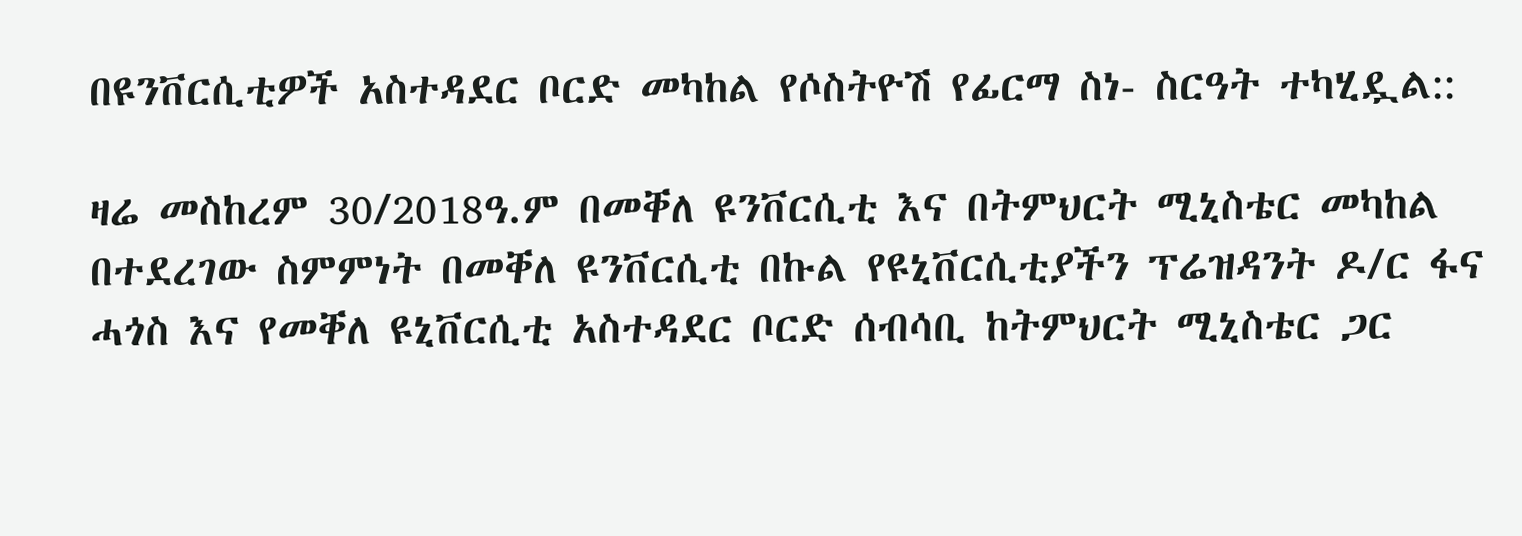በዩንቨርሲቲዎች አስተዳደር ቦርድ መካከል የሶስትዮሽ የፊርማ ስነ- ስርዓት ተካሂዷል::

ዛሬ መስከረም 30/2018ዓ.ም በመቐለ ዩንቨርሲቲ እና በትምህርት ሚኒስቴር መካከል በተደረገው ስምምነት በመቐለ ዩንቨርሲቲ በኩል የዩኒቨርሲቲያችን ፕሬዝዳንት ዶ/ር ፋና ሓጎስ እና የመቐለ ዩኒቨርሲቲ አስተዳደር ቦርድ ሰብሳቢ ከትምህርት ሚኒስቴር ጋር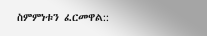ስምምነቱን ፈርመዋል::